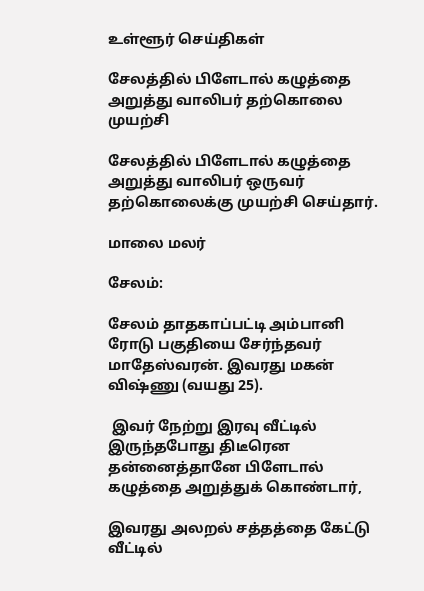உள்ளூர் செய்திகள்

சேலத்தில் பிளேடால் கழுத்தை அறுத்து வாலிபர் தற்கொலை முயற்சி

சேலத்தில் பிளேடால் கழுத்தை அறுத்து வாலிபர் ஒருவர் தற்கொலைக்கு முயற்சி செய்தார்.

மாலை மலர்

சேலம்:

சேலம் தாதகாப்பட்டி அம்பானி ரோடு பகுதியை சேர்ந்தவர் மாதேஸ்வரன். இவரது மகன் விஷ்ணு (வயது 25).

 இவர் நேற்று இரவு வீட்டில் இருந்தபோது திடீரென தன்னைத்தானே பிளேடால் கழுத்தை அறுத்துக் கொண்டார்,

இவரது அலறல் சத்தத்தை கேட்டு வீட்டில்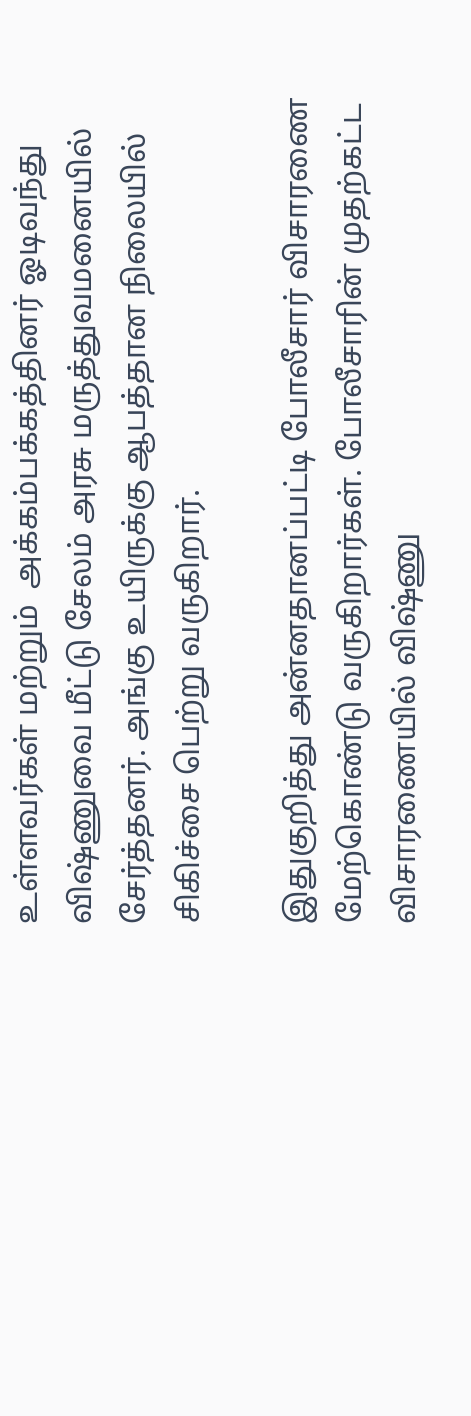உள்ளவர்கள் மற்றும்  அக்கம்பக்கத்தினர் ஓடிவந்து விஷ்ணுவை மீட்டு சேலம் அரசு மருத்துவமனையில் சேர்த்தனர். அங்கு உயிருக்கு ஆபத்தான நிலையில் சிகிச்சை பெற்று வருகிறார்.

இதுகுறித்து அன்னதானப்பட்டி போலீசார் விசாரணை மேற்கொண்டு வருகிறார்கள். போலீசாரின் முதற்கட்ட விசாரணையில் விஷ்ணு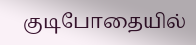குடிபோதையில்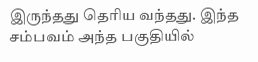இருந்தது தெரிய வந்தது. இந்த  சம்பவம் அந்த பகுதியில்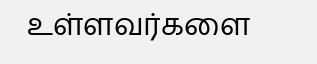உள்ளவர்களை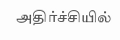அதிர்ச்சியில்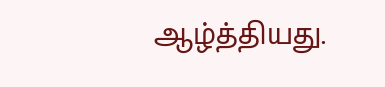ஆழ்த்தியது.